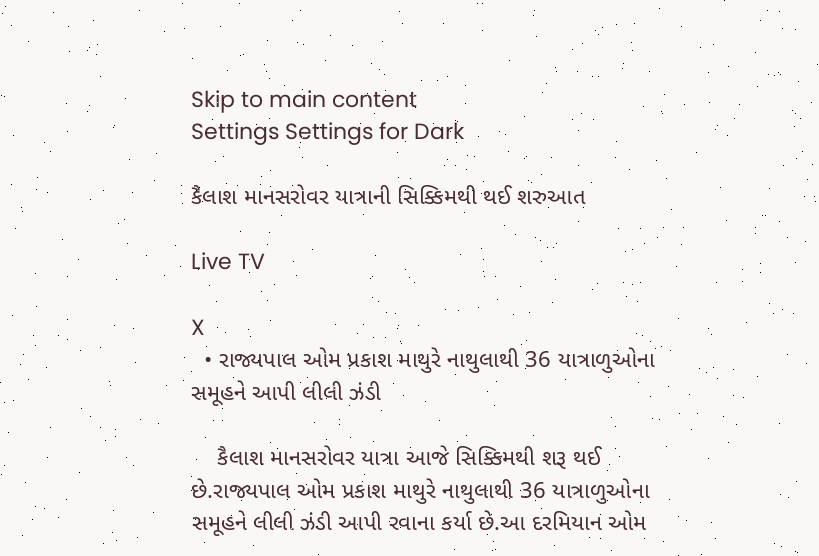Skip to main content
Settings Settings for Dark

કૈલાશ માનસરોવર યાત્રાની સિક્કિમથી થઈ શરુઆત

Live TV

X
  • રાજ્યપાલ ઓમ પ્રકાશ માથુરે નાથુલાથી 36 યાત્રાળુઓના સમૂહને આપી લીલી ઝંડી

    કૈલાશ માનસરોવર યાત્રા આજે સિક્કિમથી શરૂ થઈ છે.રાજ્યપાલ ઓમ પ્રકાશ માથુરે નાથુલાથી 36 યાત્રાળુઓના સમૂહને લીલી ઝંડી આપી રવાના કર્યા છે.આ દરમિયાન ઓમ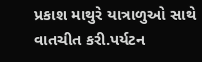પ્રકાશ માથુરે યાત્રાળુઓ સાથે વાતચીત કરી.પર્યટન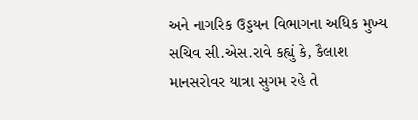અને નાગરિક ઉડ્ડયન વિભાગના અધિક મુખ્ય સચિવ સી.એસ.રાવે કહ્યું કે, કૈલાશ માનસરોવર યાત્રા સુગમ રહે તે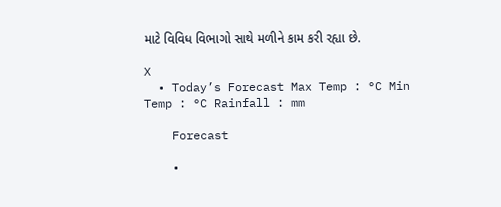માટે વિવિધ વિભાગો સાથે મળીને કામ કરી રહ્યા છે.

X
  • Today’s Forecast Max Temp : °C Min Temp : °C Rainfall : mm

    Forecast

    •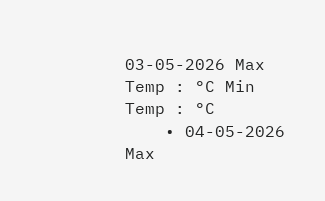03-05-2026 Max Temp : °C Min Temp : °C
    • 04-05-2026 Max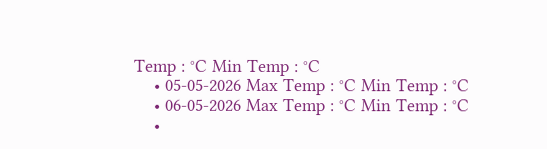Temp : °C Min Temp : °C
    • 05-05-2026 Max Temp : °C Min Temp : °C
    • 06-05-2026 Max Temp : °C Min Temp : °C
    •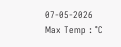07-05-2026 Max Temp : °C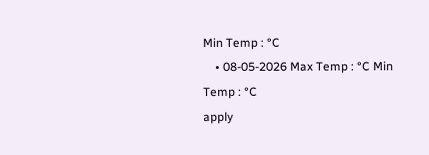Min Temp : °C
    • 08-05-2026 Max Temp : °C Min Temp : °C
apply